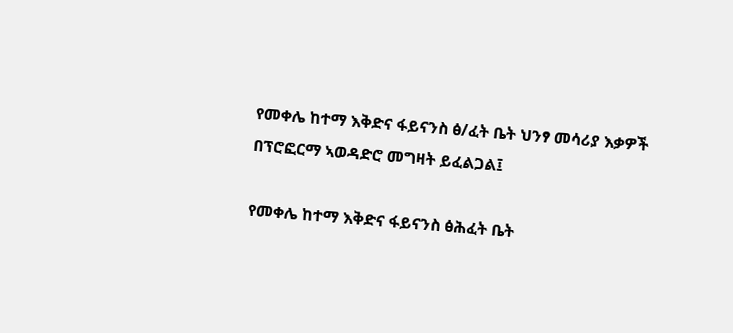የመቀሌ ከተማ እቅድና ፋይናንስ ፅ/ፈት ቤት ህንፃ መሳሪያ እቃዎች በፕሮፎርማ ኣወዳድሮ መግዛት ይፈልጋል፤

የመቀሌ ከተማ እቅድና ፋይናንስ ፅሕፈት ቤት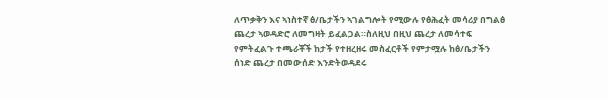ለጥቃቅን እና ኣነስተኛ ፅ/ቤታችን ኣገልግሎት የሚውሉ የፅሕፈት መሳሪያ በግልፅ ጨረታ ኣወዳድሮ ለመግዛት ይፈልጋል።ስለዚህ በዚህ ጨረታ ለመሳተፍ የምትፈልጉ ተጫራቾች ከታች የተዘረዘሩ መስፈርቶች የምታሟሉ ከፅ/ቤታችን ሰነድ ጨረታ በመውሰድ እንድትወዳደሩ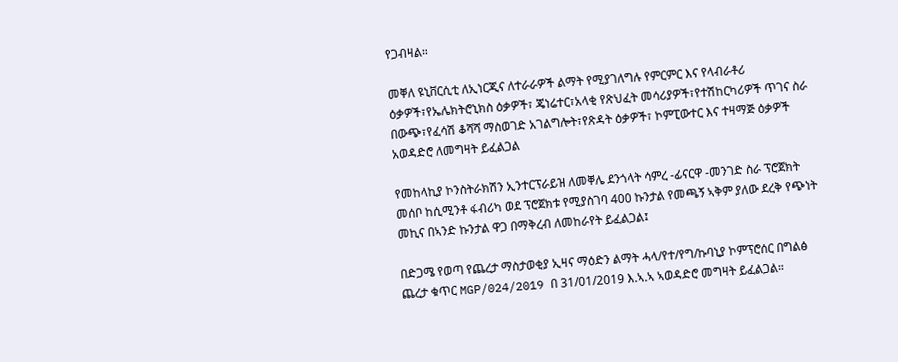የጋብዛል።

መቐለ ዩኒቨርሲቲ ለኢነርጂና ለተራራዎች ልማት የሚያገለግሉ የምርምር እና የላብራቶሪ ዕቃዎች፣የኤሌክትሮኒክስ ዕቃዎች፣ ጄነሬተር፣አላቂ የጽህፈት መሳሪያዎች፣የተሽከርካሪዎች ጥገና ስራ በውጭ፣የፈሳሽ ቆሻሻ ማስወገድ አገልግሎት፣የጽዳት ዕቃዎች፣ ኮምፒውተር እና ተዛማጅ ዕቃዎች አወዳድሮ ለመግዛት ይፈልጋል

የመከላኪያ ኮንስትራክሽን ኢንተርፕራይዝ ለመቐሌ ደንጎላት ሳምረ -ፊናርዋ -መንገድ ስራ ፕሮጀክት መሰቦ ከሲሚንቶ ፋብሪካ ወደ ፕሮጀክቱ የሚያስገባ 400 ኩንታል የመጫኝ ኣቅም ያለው ደረቅ የጭነት መኪና በኣንድ ኩንታል ዋጋ በማቅረብ ለመከራየት ይፈልጋል፤

በድጋሜ የወጣ የጨረታ ማስታወቂያ ኢዛና ማዕድን ልማት ሓላ/የተ/የግ/ኩባኒያ ኮምፕሮሰር በግልፅ ጨረታ ቁጥር MGP/024/2019 በ 31/01/2019 እ.ኣ.ኣ ኣወዳድሮ መግዛት ይፈልጋል።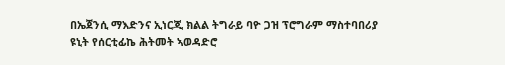በኤጀንሲ ማእድንና ኢነርጂ ክልል ትግራይ ባዮ ጋዝ ፕሮግራም ማስተባበሪያ ዩኒት የሰርቲፊኬ ሕትመት ኣወዳድሮ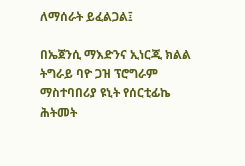ለማሰራት ይፈልጋል፤

በኤጀንሲ ማእድንና ኢነርጂ ክልል ትግራይ ባዮ ጋዝ ፕሮግራም ማስተባበሪያ ዩኒት የሰርቲፊኬ ሕትመት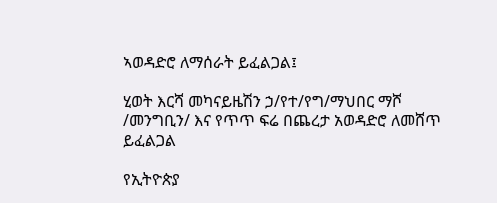ኣወዳድሮ ለማሰራት ይፈልጋል፤

ሂወት እርሻ መካናይዜሽን ኃ/የተ/የግ/ማህበር ማሾ /መንግቢን/ እና የጥጥ ፍሬ በጨረታ አወዳድሮ ለመሸጥ ይፈልጋል

የኢትዮጵያ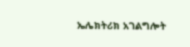ኤሌክትሪክ አገልግሎት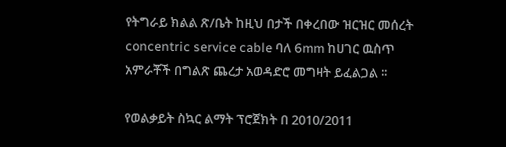የትግራይ ክልል ጽ/ቤት ከዚህ በታች በቀረበው ዝርዝር መሰረት concentric service cable ባለ 6mm ከሀገር ዉስጥ አምራቾች በግልጽ ጨረታ አወዳድሮ መግዛት ይፈልጋል ፡፡

የወልቃይት ስኳር ልማት ፕሮጀክት በ 2010/2011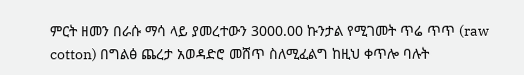ምርት ዘመን በራሱ ማሳ ላይ ያመረተውን 3000.00 ኩንታል የሚገመት ጥሬ ጥጥ (raw cotton) በግልፅ ጨረታ አወዳድሮ መሸጥ ስለሚፈልግ ከዚህ ቀጥሎ ባሉት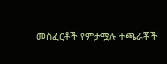መስፈርቶች የምታሟሉ ተጫራቾች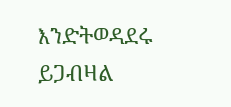እንድትወዳደሩ ይጋብዛል